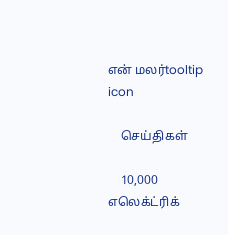என் மலர்tooltip icon

    செய்திகள்

    10,000 எலெக்ட்ரிக்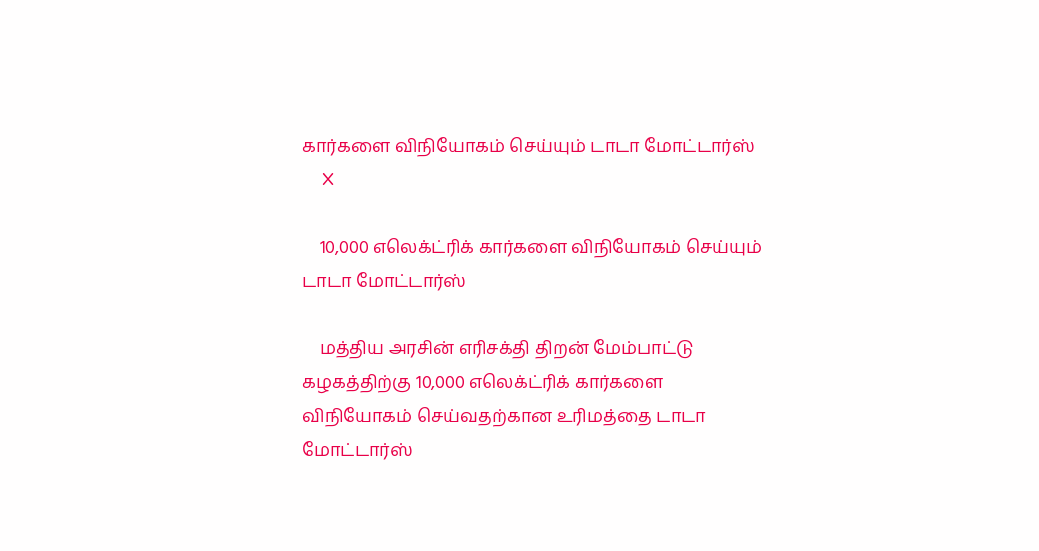கார்களை விநியோகம் செய்யும் டாடா மோட்டார்ஸ்
    X

    10,000 எலெக்ட்ரிக் கார்களை விநியோகம் செய்யும் டாடா மோட்டார்ஸ்

    மத்திய அரசின் எரிசக்தி திறன் மேம்பாட்டு கழகத்திற்கு 10,000 எலெக்ட்ரிக் கார்களை விநியோகம் செய்வதற்கான உரிமத்தை டாடா மோட்டார்ஸ்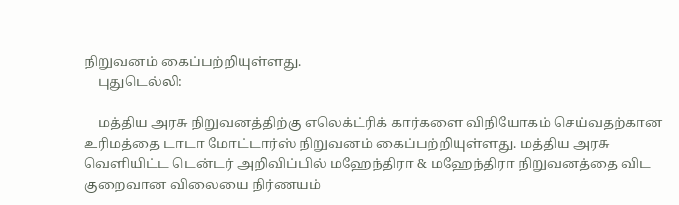நிறுவனம் கைப்பற்றியுள்ளது.
    புதுடெல்லி:

    மத்திய அரசு நிறுவனத்திற்கு எலெக்ட்ரிக் கார்களை விநியோகம் செய்வதற்கான உரிமத்தை டாடா மோட்டார்ஸ் நிறுவனம் கைப்பற்றியுள்ளது. மத்திய அரசு வெளியிட்ட டென்டர் அறிவிப்பில் மஹேந்திரா & மஹேந்திரா நிறுவனத்தை விட குறைவான விலையை நிர்ணயம்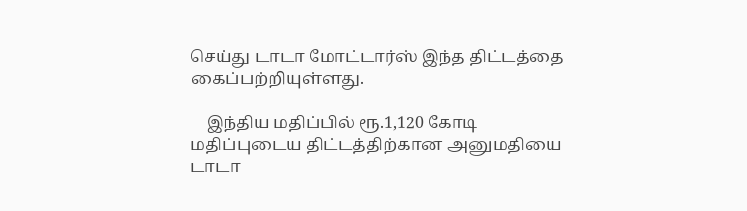செய்து டாடா மோட்டார்ஸ் இந்த திட்டத்தை கைப்பற்றியுள்ளது.

    இந்திய மதிப்பில் ரூ.1,120 கோடி மதிப்புடைய திட்டத்திற்கான அனுமதியை டாடா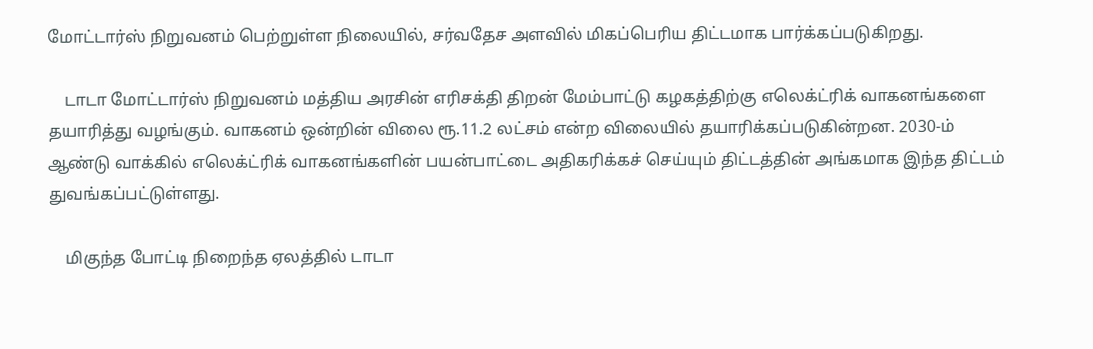மோட்டார்ஸ் நிறுவனம் பெற்றுள்ள நிலையில், சர்வதேச அளவில் மிகப்பெரிய திட்டமாக பார்க்கப்படுகிறது.

    டாடா மோட்டார்ஸ் நிறுவனம் மத்திய அரசின் எரிசக்தி திறன் மேம்பாட்டு கழகத்திற்கு எலெக்ட்ரிக் வாகனங்களை தயாரித்து வழங்கும். வாகனம் ஒன்றின் விலை ரூ.11.2 லட்சம் என்ற விலையில் தயாரிக்கப்படுகின்றன. 2030-ம் ஆண்டு வாக்கில் எலெக்ட்ரிக் வாகனங்களின் பயன்பாட்டை அதிகரிக்கச் செய்யும் திட்டத்தின் அங்கமாக இந்த திட்டம் துவங்கப்பட்டுள்ளது.

    மிகுந்த போட்டி நிறைந்த ஏலத்தில் டாடா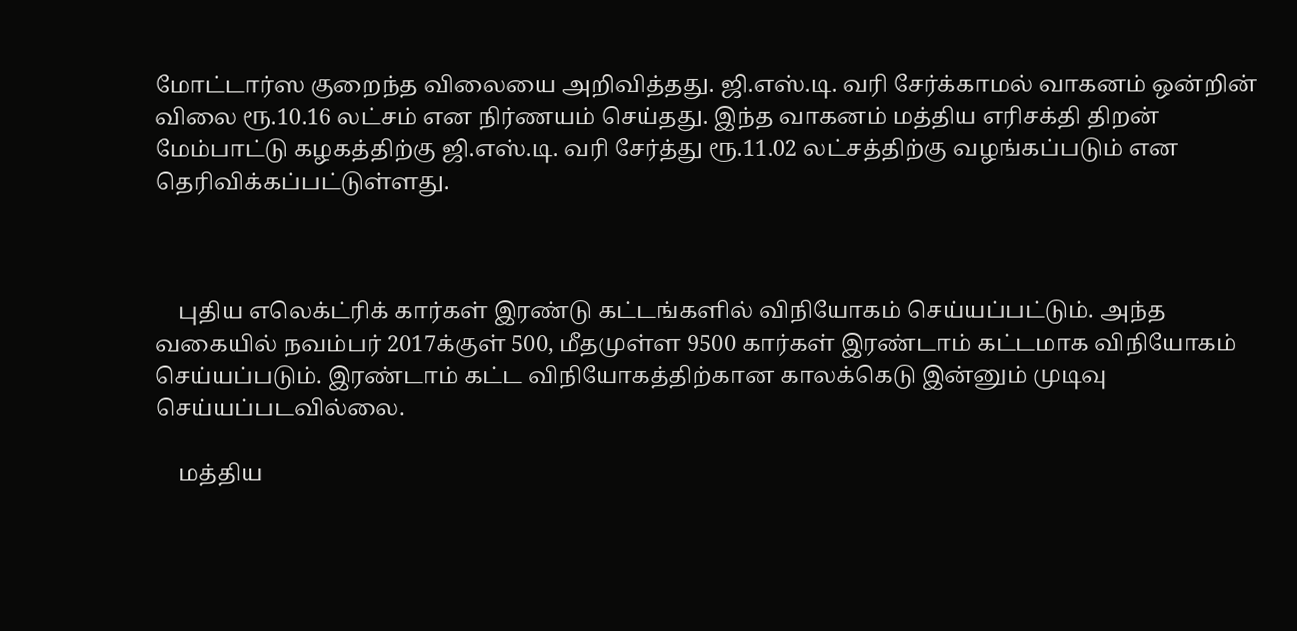மோட்டார்ஸ குறைந்த விலையை அறிவித்தது. ஜி.எஸ்.டி. வரி சேர்க்காமல் வாகனம் ஒன்றின் விலை ரூ.10.16 லட்சம் என நிர்ணயம் செய்தது. இந்த வாகனம் மத்திய எரிசக்தி திறன் மேம்பாட்டு கழகத்திற்கு ஜி.எஸ்.டி. வரி சேர்த்து ரூ.11.02 லட்சத்திற்கு வழங்கப்படும் என தெரிவிக்கப்பட்டுள்ளது.



    புதிய எலெக்ட்ரிக் கார்கள் இரண்டு கட்டங்களில் விநியோகம் செய்யப்பட்டும். அந்த வகையில் நவம்பர் 2017க்குள் 500, மீதமுள்ள 9500 கார்கள் இரண்டாம் கட்டமாக விநியோகம் செய்யப்படும். இரண்டாம் கட்ட விநியோகத்திற்கான காலக்கெடு இன்னும் முடிவு செய்யப்படவில்லை.

    மத்திய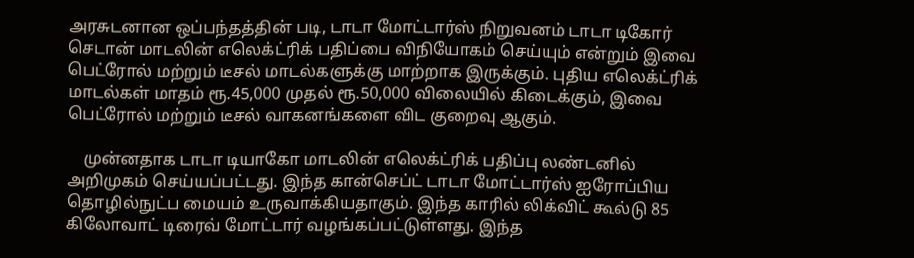அரசுடனான ஒப்பந்தத்தின் படி, டாடா மோட்டார்ஸ் நிறுவனம் டாடா டிகோர் செடான் மாடலின் எலெக்ட்ரிக் பதிப்பை விநியோகம் செய்யும் என்றும் இவை பெட்ரோல் மற்றும் டீசல் மாடல்களுக்கு மாற்றாக இருக்கும். புதிய எலெக்ட்ரிக் மாடல்கள் மாதம் ரூ.45,000 முதல் ரூ.50,000 விலையில் கிடைக்கும், இவை பெட்ரோல் மற்றும் டீசல் வாகனங்களை விட குறைவு ஆகும்.

    முன்னதாக டாடா டியாகோ மாடலின் எலெக்ட்ரிக் பதிப்பு லண்டனில் அறிமுகம் செய்யப்பட்டது. இந்த கான்செப்ட் டாடா மோட்டார்ஸ் ஐரோப்பிய தொழில்நுட்ப மையம் உருவாக்கியதாகும். இந்த காரில் லிக்விட் கூல்டு 85 கிலோவாட் டிரைவ் மோட்டார் வழங்கப்பட்டுள்ளது. இந்த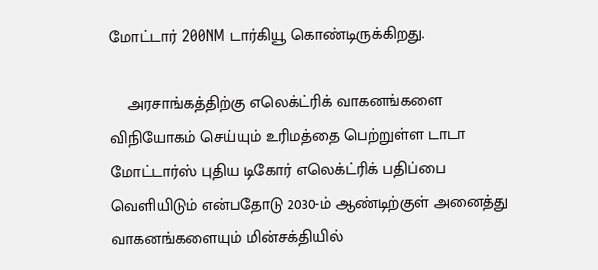மோட்டார் 200NM டார்கியூ கொண்டிருக்கிறது.

    அரசாங்கத்திற்கு எலெக்ட்ரிக் வாகனங்களை விநியோகம் செய்யும் உரிமத்தை பெற்றுள்ள டாடா மோட்டார்ஸ் புதிய டிகோர் எலெக்ட்ரிக் பதிப்பை வெளியிடும் என்பதோடு 2030-ம் ஆண்டிற்குள் அனைத்து வாகனங்களையும் மின்சக்தியில்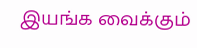இயங்க வைக்கும்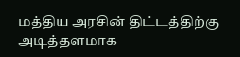மத்திய அரசின் திட்டத்திற்கு அடித்தளமாக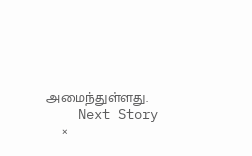அமைந்துள்ளது.
    Next Story
    ×